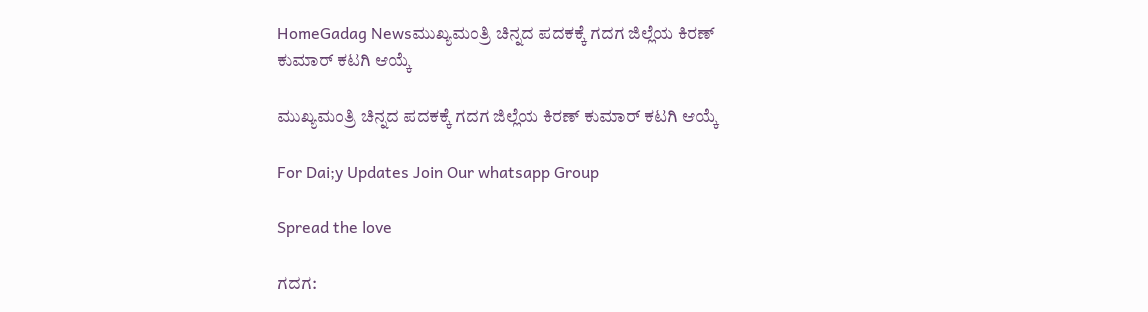HomeGadag Newsಮುಖ್ಯಮಂತ್ರಿ ಚಿನ್ನದ ಪದಕಕ್ಕೆ ಗದಗ ಜಿಲ್ಲೆಯ ಕಿರಣ್ ಕುಮಾರ್ ಕಟಗಿ ಆಯ್ಕೆ

ಮುಖ್ಯಮಂತ್ರಿ ಚಿನ್ನದ ಪದಕಕ್ಕೆ ಗದಗ ಜಿಲ್ಲೆಯ ಕಿರಣ್ ಕುಮಾರ್ ಕಟಗಿ ಆಯ್ಕೆ

For Dai;y Updates Join Our whatsapp Group

Spread the love

ಗದಗ: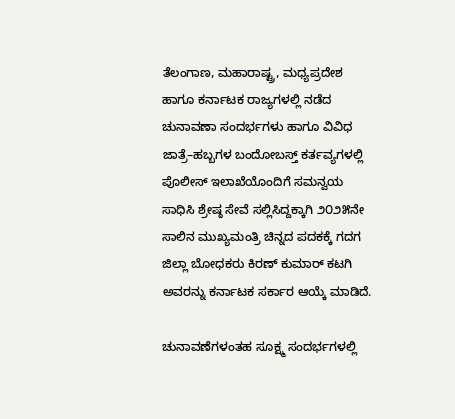ತೆಲಂಗಾಣ, ಮಹಾರಾಷ್ಟ್ರ, ಮಧ್ಯಪ್ರದೇಶ ಹಾಗೂ ಕರ್ನಾಟಕ ರಾಜ್ಯಗಳಲ್ಲಿ ನಡೆದ ಚುನಾವಣಾ ಸಂದರ್ಭಗಳು ಹಾಗೂ ವಿವಿಧ ಜಾತ್ರೆ–ಹಬ್ಬಗಳ ಬಂದೋಬಸ್ತ್ ಕರ್ತವ್ಯಗಳಲ್ಲಿ ಪೊಲೀಸ್ ಇಲಾಖೆಯೊಂದಿಗೆ ಸಮನ್ವಯ ಸಾಧಿಸಿ ಶ್ರೇಷ್ಠ ಸೇವೆ ಸಲ್ಲಿಸಿದ್ದಕ್ಕಾಗಿ ೨೦೨೫ನೇ ಸಾಲಿನ ಮುಖ್ಯಮಂತ್ರಿ ಚಿನ್ನದ ಪದಕಕ್ಕೆ ಗದಗ ಜಿಲ್ಲಾ ಬೋಧಕರು ಕಿರಣ್ ಕುಮಾರ್ ಕಟಗಿ ಅವರನ್ನು ಕರ್ನಾಟಕ ಸರ್ಕಾರ ಆಯ್ಕೆ ಮಾಡಿದೆ.

ಚುನಾವಣೆಗಳಂತಹ ಸೂಕ್ಷ್ಮ ಸಂದರ್ಭಗಳಲ್ಲಿ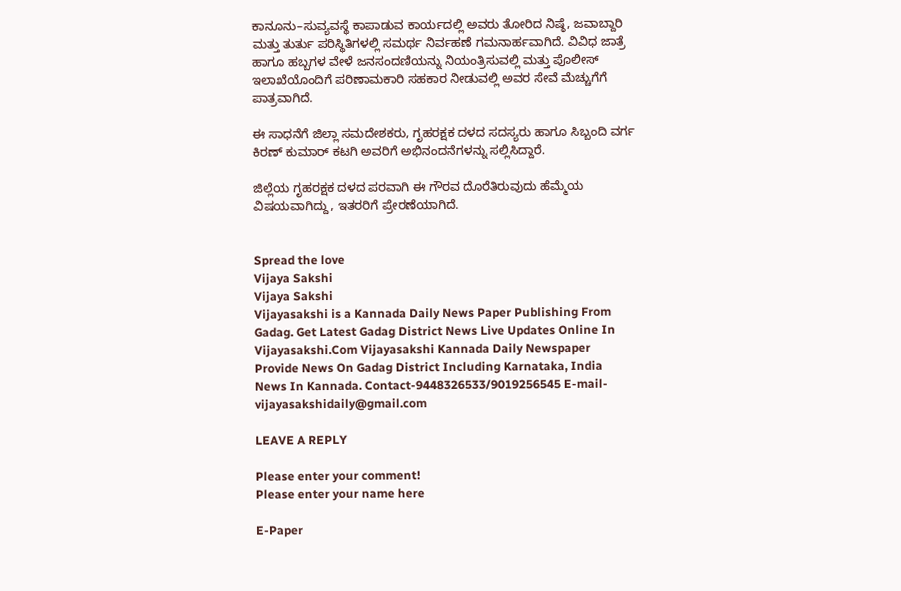ಕಾನೂನು–ಸುವ್ಯವಸ್ಥೆ ಕಾಪಾಡುವ ಕಾರ್ಯದಲ್ಲಿ ಅವರು ತೋರಿದ ನಿಷ್ಠೆ, ಜವಾಬ್ದಾರಿ ಮತ್ತು ತುರ್ತು ಪರಿಸ್ಥಿತಿಗಳಲ್ಲಿ ಸಮರ್ಥ ನಿರ್ವಹಣೆ ಗಮನಾರ್ಹವಾಗಿದೆ. ವಿವಿಧ ಜಾತ್ರೆ ಹಾಗೂ ಹಬ್ಬಗಳ ವೇಳೆ ಜನಸಂದಣಿಯನ್ನು ನಿಯಂತ್ರಿಸುವಲ್ಲಿ ಮತ್ತು ಪೊಲೀಸ್ ಇಲಾಖೆಯೊಂದಿಗೆ ಪರಿಣಾಮಕಾರಿ ಸಹಕಾರ ನೀಡುವಲ್ಲಿ ಅವರ ಸೇವೆ ಮೆಚ್ಚುಗೆಗೆ ಪಾತ್ರವಾಗಿದೆ.

ಈ ಸಾಧನೆಗೆ ಜಿಲ್ಲಾ ಸಮದೇಶಕರು, ಗೃಹರಕ್ಷಕ ದಳದ ಸದಸ್ಯರು ಹಾಗೂ ಸಿಬ್ಬಂದಿ ವರ್ಗ ಕಿರಣ್ ಕುಮಾರ್ ಕಟಗಿ ಅವರಿಗೆ ಅಭಿನಂದನೆಗಳನ್ನು ಸಲ್ಲಿಸಿದ್ದಾರೆ.

ಜಿಲ್ಲೆಯ ಗೃಹರಕ್ಷಕ ದಳದ ಪರವಾಗಿ ಈ ಗೌರವ ದೊರೆತಿರುವುದು ಹೆಮ್ಮೆಯ ವಿಷಯವಾಗಿದ್ದು, ಇತರರಿಗೆ ಪ್ರೇರಣೆಯಾಗಿದೆ.


Spread the love
Vijaya Sakshi
Vijaya Sakshi
Vijayasakshi is a Kannada Daily News Paper Publishing From Gadag. Get Latest Gadag District News Live Updates Online In Vijayasakshi.Com Vijayasakshi Kannada Daily Newspaper Provide News On Gadag District Including Karnataka, India News In Kannada. Contact-9448326533/9019256545 E-mail-vijayasakshidaily@gmail.com

LEAVE A REPLY

Please enter your comment!
Please enter your name here

E-Paper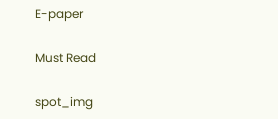E-paper

Must Read

spot_img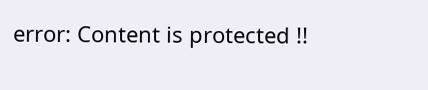error: Content is protected !!